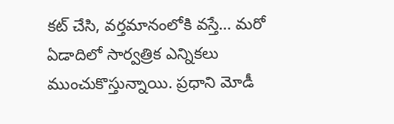కట్ చేసి, వర్తమానంలోకి వస్తే… మరో ఏడాదిలో సార్వత్రిక ఎన్నికలు ముంచుకొస్తున్నాయి. ప్రధాని మోడీ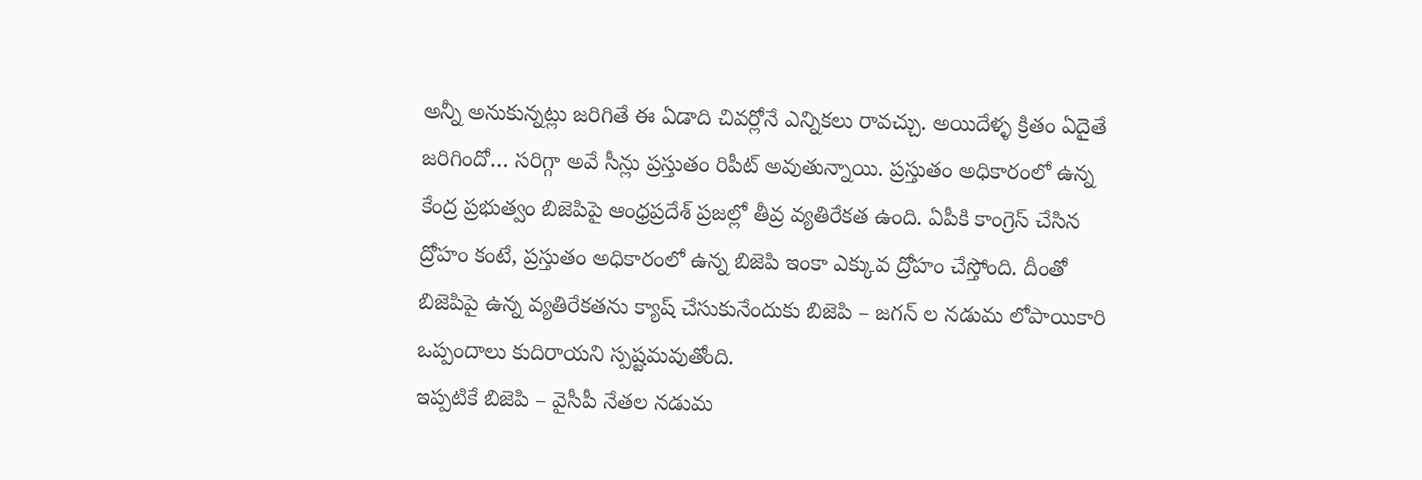అన్నీ అనుకున్నట్లు జరిగితే ఈ ఏడాది చివర్లోనే ఎన్నికలు రావచ్చు. అయిదేళ్ళ క్రితం ఏదైతే జరిగిందో… సరిగ్గా అవే సీన్లు ప్రస్తుతం రిపీట్ అవుతున్నాయి. ప్రస్తుతం అధికారంలో ఉన్న కేంద్ర ప్రభుత్వం బిజెపిపై ఆంధ్రప్రదేశ్ ప్రజల్లో తీవ్ర వ్యతిరేకత ఉంది. ఏపీకి కాంగ్రెస్ చేసిన ద్రోహం కంటే, ప్రస్తుతం అధికారంలో ఉన్న బిజెపి ఇంకా ఎక్కువ ద్రోహం చేస్తోంది. దీంతో బిజెపిపై ఉన్న వ్యతిరేకతను క్యాష్ చేసుకునేందుకు బిజెపి – జగన్ ల నడుమ లోపాయికారి ఒప్పందాలు కుదిరాయని స్పష్టమవుతోంది.
ఇప్పటికే బిజెపి – వైసీపీ నేతల నడుమ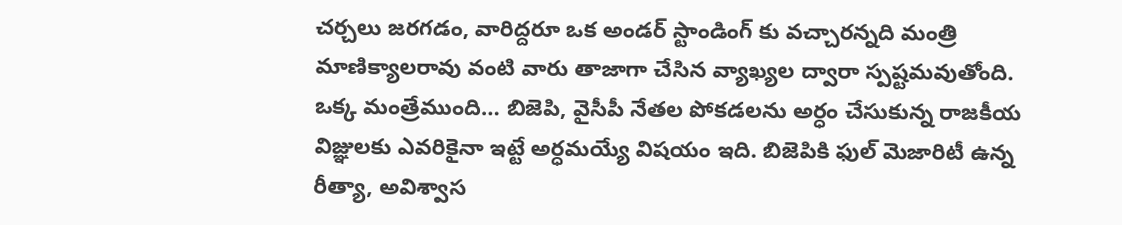చర్చలు జరగడం, వారిద్దరూ ఒక అండర్ స్టాండింగ్ కు వచ్చారన్నది మంత్రి మాణిక్యాలరావు వంటి వారు తాజాగా చేసిన వ్యాఖ్యల ద్వారా స్పష్టమవుతోంది. ఒక్క మంత్రేముంది… బిజెపి, వైసీపీ నేతల పోకడలను అర్ధం చేసుకున్న రాజకీయ విజ్ఞులకు ఎవరికైనా ఇట్టే అర్ధమయ్యే విషయం ఇది. బిజెపికి ఫుల్ మెజారిటీ ఉన్న రీత్యా, అవిశ్వాస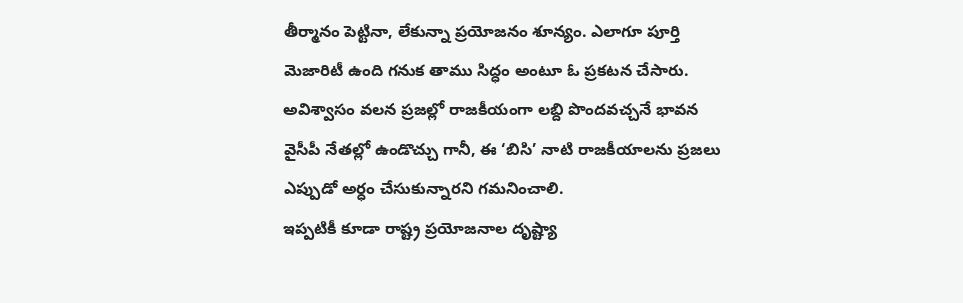తీర్మానం పెట్టినా, లేకున్నా ప్రయోజనం శూన్యం. ఎలాగూ పూర్తి మెజారిటీ ఉంది గనుక తాము సిద్ధం అంటూ ఓ ప్రకటన చేసారు. అవిశ్వాసం వలన ప్రజల్లో రాజకీయంగా లబ్ది పొందవచ్చనే భావన వైసీపీ నేతల్లో ఉండొచ్చు గానీ, ఈ ‘బిసి’ నాటి రాజకీయాలను ప్రజలు ఎప్పుడో అర్ధం చేసుకున్నారని గమనించాలి.
ఇప్పటికీ కూడా రాష్ట్ర ప్రయోజనాల దృష్ట్యా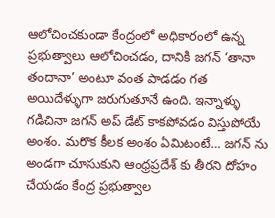ఆలోచించకుండా కేంద్రంలో అధికారంలో ఉన్న ప్రభుత్వాలు ఆలోచించడం, దానికి జగన్ ‘తానా తందానా’ అంటూ వంత పాడడం గత అయిదేళ్ళుగా జరుగుతూనే ఉంది. ఇన్నాళ్ళు గడిచినా జగన్ అప్ డేట్ కాకపోవడం విస్తుపోయే అంశం. మరొక కీలక అంశం ఏమిటంటే… జగన్ ను అండగా చూసుకుని ఆంధ్రప్రదేశ్ కు తీరని దోహం చేయడం కేంద్ర ప్రభుత్వాల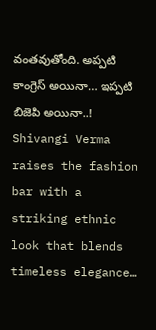వంతవుతోంది. అప్పటి కాంగ్రెస్ అయినా… ఇప్పటి బిజెపి అయినా..!
Shivangi Verma raises the fashion bar with a striking ethnic look that blends timeless elegance…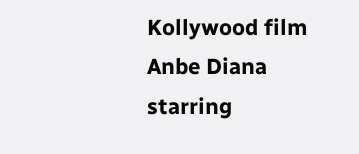Kollywood film Anbe Diana starring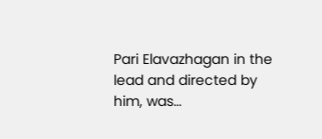Pari Elavazhagan in the lead and directed by him, was…